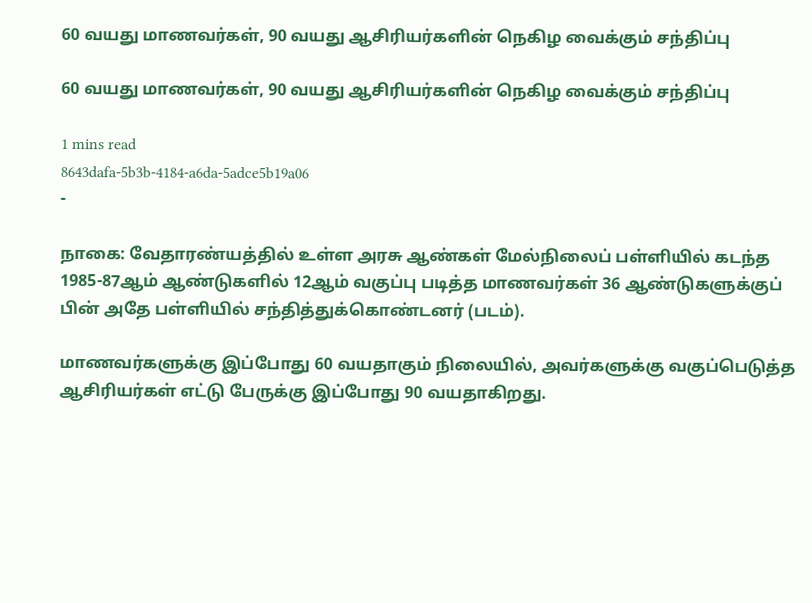60 வயது மாணவர்கள், 90 வயது ஆசிரியர்களின் நெகிழ வைக்கும் சந்திப்பு

60 வயது மாணவர்கள், 90 வயது ஆசிரியர்களின் நெகிழ வைக்கும் சந்திப்பு

1 mins read
8643dafa-5b3b-4184-a6da-5adce5b19a06
-

நாகை: வேதாரண்யத்தில் உள்ள அரசு ஆண்கள் மேல்நிலைப் பள்ளியில் கடந்த 1985-87ஆம் ஆண்டுகளில் 12ஆம் வகுப்பு படித்த மாணவர்கள் 36 ஆண்டுகளுக்குப் பின் அதே பள்ளியில் சந்தித்துக்கொண்டனர் (படம்).

மாணவர்களுக்கு இப்போது 60 வயதாகும் நிலையில், அவர்களுக்கு வகுப்பெடுத்த ஆசிரியர்கள் எட்டு பேருக்கு இப்போது 90 வயதாகிறது.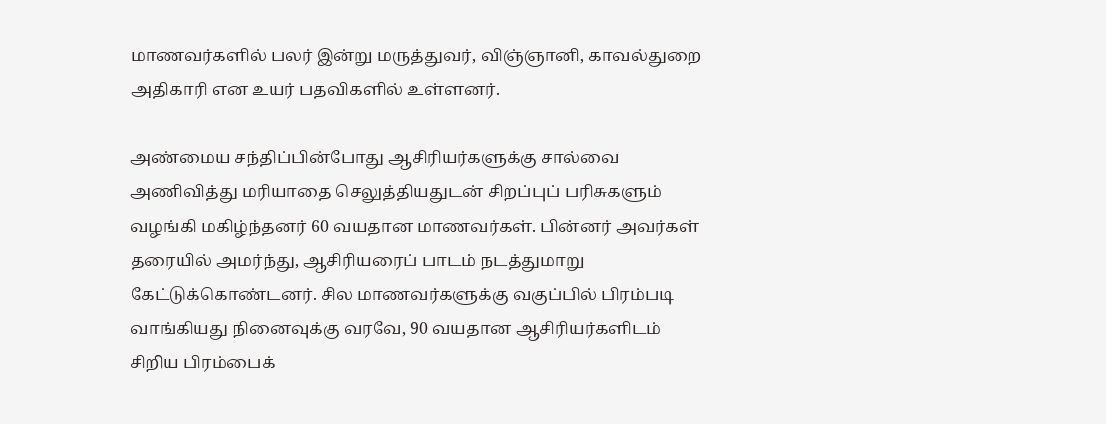மாணவர்களில் பலர் இன்று மருத்துவர், விஞ்ஞானி, காவல்துறை அதிகாரி என உயர் பதவிகளில் உள்ளனர்.

அண்மைய சந்திப்பின்போது ஆசிரியர்களுக்கு சால்வை அணிவித்து மரியாதை செலுத்தியதுடன் சிறப்புப் பரிசுகளும் வழங்கி மகிழ்ந்தனர் 60 வயதான மாணவர்கள். பின்னர் அவர்கள் தரையில் அமர்ந்து, ஆசிரியரைப் பாடம் நடத்துமாறு கேட்டுக்கொண்டனர். சில மாணவர்களுக்கு வகுப்பில் பிரம்படி வாங்கியது நினைவுக்கு வரவே, 90 வயதான ஆசிரியர்களிடம் சிறிய பிரம்பைக்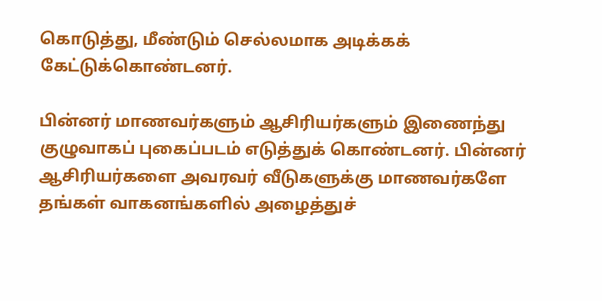கொடுத்து, மீண்டும் செல்லமாக அடிக்கக் கேட்டுக்கொண்டனர்.

பின்னர் மாணவர்களும் ஆசிரியர்களும் இணைந்து குழுவாகப் புகைப்படம் எடுத்துக் கொண்டனர். பின்னர் ஆசிரியர்களை அவரவர் வீடுகளுக்கு மாணவர்களே தங்கள் வாகனங்களில் அழைத்துச்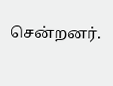சென்றனர்.